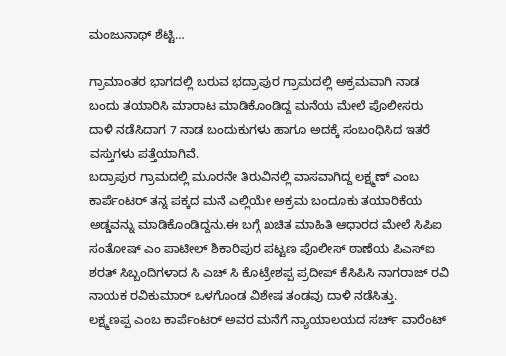ಮಂಜುನಾಥ್ ಶೆಟ್ಟಿ…

ಗ್ರಾಮಾಂತರ ಭಾಗದಲ್ಲಿ ಬರುವ ಭದ್ರಾಪುರ ಗ್ರಾಮದಲ್ಲಿ ಅಕ್ರಮವಾಗಿ ನಾಡ ಬಂದು ತಯಾರಿಸಿ ಮಾರಾಟ ಮಾಡಿಕೊಂಡಿದ್ದ ಮನೆಯ ಮೇಲೆ ಪೊಲೀಸರು ದಾಳಿ ನಡೆಸಿದಾಗ 7 ನಾಡ ಬಂದುಕುಗಳು ಹಾಗೂ ಅದಕ್ಕೆ ಸಂಬಂಧಿಸಿದ ಇತರೆ ವಸ್ತುಗಳು ಪತ್ತೆಯಾಗಿವೆ.
ಬದ್ರಾಪುರ ಗ್ರಾಮದಲ್ಲಿ ಮೂರನೇ ತಿರುವಿನಲ್ಲಿ ವಾಸವಾಗಿದ್ದ ಲಕ್ಷ್ಮಣ್ ಎಂಬ ಕಾರ್ಪೆಂಟರ್ ತನ್ನ ಪಕ್ಕದ ಮನೆ ಎಲ್ಲಿಯೇ ಅಕ್ರಮ ಬಂದೂಕು ತಯಾರಿಕೆಯ ಅಡ್ಡವನ್ನು ಮಾಡಿಕೊಂಡಿದ್ದನು.ಈ ಬಗ್ಗೆ ಖಚಿತ ಮಾಹಿತಿ ಆಧಾರದ ಮೇಲೆ ಸಿಪಿಐ ಸಂತೋಷ್ ಎಂ ಪಾಟೀಲ್ ಶಿಕಾರಿಪುರ ಪಟ್ಟಣ ಪೊಲೀಸ್ ಠಾಣೆಯ ಪಿಎಸ್ಐ ಶರತ್ ಸಿಬ್ಬಂದಿಗಳಾದ ಸಿ ಎಚ್ ಸಿ ಕೊಟ್ರೇಶಪ್ಪ ಪ್ರದೀಪ್ ಕೆಸಿಪಿಸಿ ನಾಗರಾಜ್ ರವಿ ನಾಯಕ ರವಿಕುಮಾರ್ ಒಳಗೊಂಡ ವಿಶೇಷ ತಂಡವು ದಾಳಿ ನಡೆಸಿತ್ತು.
ಲಕ್ಷ್ಮಣಪ್ಪ ಎಂಬ ಕಾರ್ಪೆಂಟರ್ ಅವರ ಮನೆಗೆ ನ್ಯಾಯಾಲಯದ ಸರ್ಚ್ ವಾರೆಂಟ್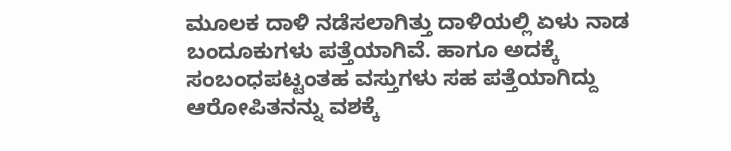ಮೂಲಕ ದಾಳಿ ನಡೆಸಲಾಗಿತ್ತು ದಾಳಿಯಲ್ಲಿ ಏಳು ನಾಡ ಬಂದೂಕುಗಳು ಪತ್ತೆಯಾಗಿವೆ. ಹಾಗೂ ಅದಕ್ಕೆ ಸಂಬಂಧಪಟ್ಟಂತಹ ವಸ್ತುಗಳು ಸಹ ಪತ್ತೆಯಾಗಿದ್ದು ಆರೋಪಿತನನ್ನು ವಶಕ್ಕೆ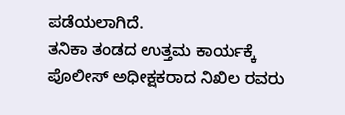ಪಡೆಯಲಾಗಿದೆ.
ತನಿಕಾ ತಂಡದ ಉತ್ತಮ ಕಾರ್ಯಕ್ಕೆ ಪೊಲೀಸ್ ಅಧೀಕ್ಷಕರಾದ ನಿಖಿಲ ರವರು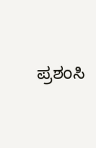ಪ್ರಶಂಸಿ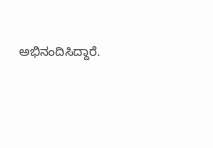ಅಭಿನಂದಿಸಿದ್ದಾರೆ.